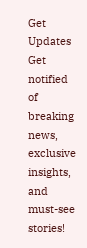Get Updates
Get notified of breaking news, exclusive insights, and must-see stories!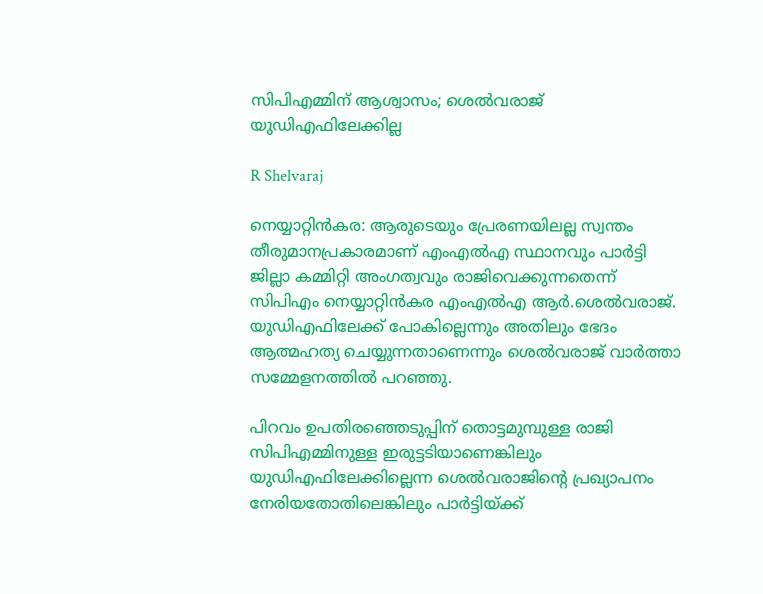സിപിഎമ്മിന് ആശ്വാസം; ശെല്‍വരാജ് യുഡിഎഫിലേക്കില്ല

R Shelvaraj

നെയ്യാറ്റിന്‍കര: ആരുടെയും പ്രേരണയിലല്ല സ്വന്തം തീരുമാനപ്രകാരമാണ് എംഎല്‍എ സ്ഥാനവും പാര്‍ട്ടി ജില്ലാ കമ്മിറ്റി അംഗത്വവും രാജിവെക്കുന്നതെന്ന് സിപിഎം നെയ്യാറ്റിന്‍കര എംഎല്‍എ ആര്‍.ശെല്‍വരാജ്. യുഡിഎഫിലേക്ക് പോകില്ലെന്നും അതിലും ഭേദം ആത്മഹത്യ ചെയ്യുന്നതാണെന്നും ശെല്‍വരാജ് വാര്‍ത്താ സമ്മേളനത്തില്‍ പറഞ്ഞു.

പിറവം ഉപതിരഞ്ഞെടുപ്പിന് തൊട്ടമുമ്പുള്ള രാജി സിപിഎമ്മിനുള്ള ഇരുട്ടടിയാണെങ്കിലും യുഡിഎഫിലേക്കില്ലെന്ന ശെല്‍വരാജിന്റെ പ്രഖ്യാപനം നേരിയതോതിലെങ്കിലും പാര്‍ട്ടിയ്ക്ക്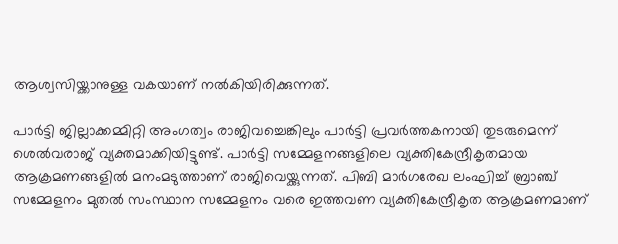ആശ്വസിയ്ക്കാനുള്ള വകയാണ് നല്‍കിയിരിക്കുന്നത്.

പാര്‍ട്ടി ജില്ലാക്കമ്മിറ്റി അംഗത്വം രാജിവച്ചെങ്കിലും പാര്‍ട്ടി പ്രവര്‍ത്തകനായി തുടരുമെന്ന് ശെല്‍വരാജ് വ്യക്തമാക്കിയിട്ടുണ്ട്. പാര്‍ട്ടി സമ്മേളനങ്ങളിലെ വ്യക്തികേന്ദ്രീകൃതമായ ആക്രമണങ്ങളില്‍ മനംമടുത്താണ് രാജിവെയ്ക്കുന്നത്. പിബി മാര്‍ഗരേഖ ലംഘിച്ച് ബ്രാഞ്ച് സമ്മേളനം മുതല്‍ സംസ്ഥാന സമ്മേളനം വരെ ഇത്തവണ വ്യക്തികേന്ദ്രീകൃത ആക്രമണമാണ്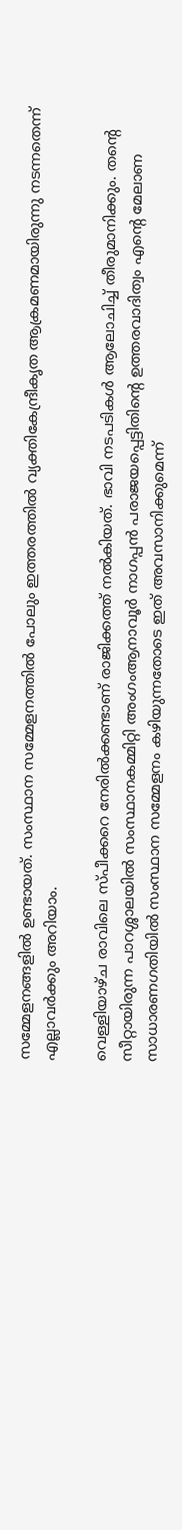സമ്മേളനങ്ങളില്‍ ഉണ്ടായത്. സംസ്ഥാന സമ്മേളനത്തില്‍ പോലും ഇത്തരത്തില്‍ വ്യക്തികേന്ദ്രീകൃത ആക്രമണമായിരുന്നു നടന്നതെന്ന് എല്ലാവര്‍ക്കും അറിയാം.

വെള്ളിയാഴ്ച രാവിലെ സ്പീക്കറെ നേരില്‍ക്കണ്ടാണ് രാജിക്കത്ത് നല്‍കിയത്. ഭാവി നടപടികള്‍ ആലോചിച്ച് തീരുമാനിക്കും. തന്റെ സീറ്റായിരുന്ന പാറശ്ശാലയില്‍ സംസ്ഥാനകമ്മിറ്റി അംഗംആനാവൂര്‍ നാഗപ്പന്‍ പരാജയപ്പെട്ടിതിന്റെ ഉത്തരവാദിത്വം എന്റെ മേലാണ സാധാരണഗതിയില്‍ സംസ്ഥാന സമ്മേളനം കഴിയുന്നതോടെ ഇത് അവസാനിക്കുമെന്ന്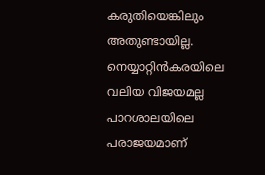കരുതിയെങ്കിലും അതുണ്ടായില്ല. നെയ്യാറ്റിന്‍കരയിലെ വലിയ വിജയമല്ല പാറശാലയിലെ പരാജയമാണ്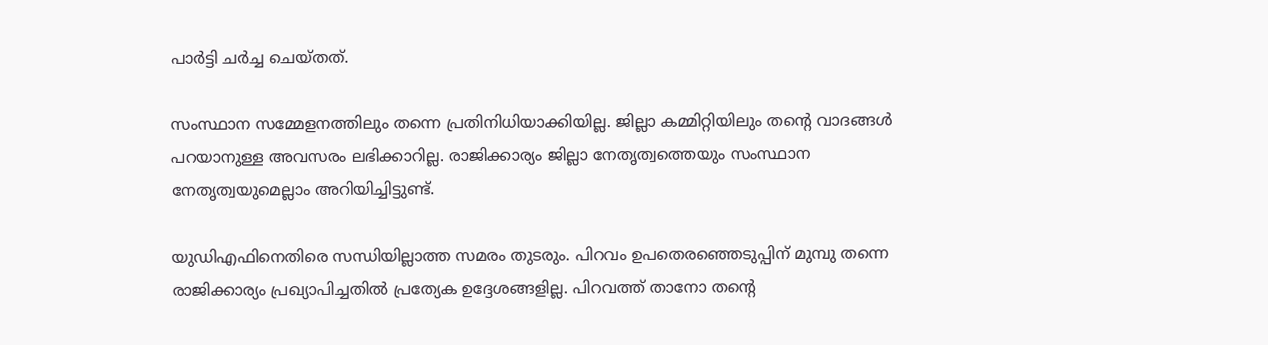പാര്‍ട്ടി ചര്‍ച്ച ചെയ്തത്.

സംസ്ഥാന സമ്മേളനത്തിലും തന്നെ പ്രതിനിധിയാക്കിയില്ല. ജില്ലാ കമ്മിറ്റിയിലും തന്റെ വാദങ്ങള്‍ പറയാനുള്ള അവസരം ലഭിക്കാറില്ല. രാജിക്കാര്യം ജില്ലാ നേതൃത്വത്തെയും സംസ്ഥാന നേതൃത്വയുമെല്ലാം അറിയിച്ചിട്ടുണ്ട്.

യുഡിഎഫിനെതിരെ സന്ധിയില്ലാത്ത സമരം തുടരും. പിറവം ഉപതെരഞ്ഞെടുപ്പിന് മുമ്പു തന്നെ രാജിക്കാര്യം പ്രഖ്യാപിച്ചതില്‍ പ്രത്യേക ഉദ്ദേശങ്ങളില്ല. പിറവത്ത് താനോ തന്റെ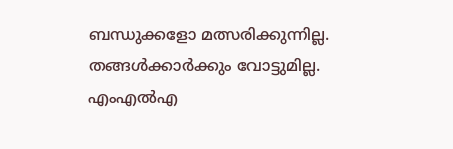ബന്ധുക്കളോ മത്സരിക്കുന്നില്ല. തങ്ങള്‍ക്കാര്‍ക്കും വോട്ടുമില്ല. എംഎല്‍എ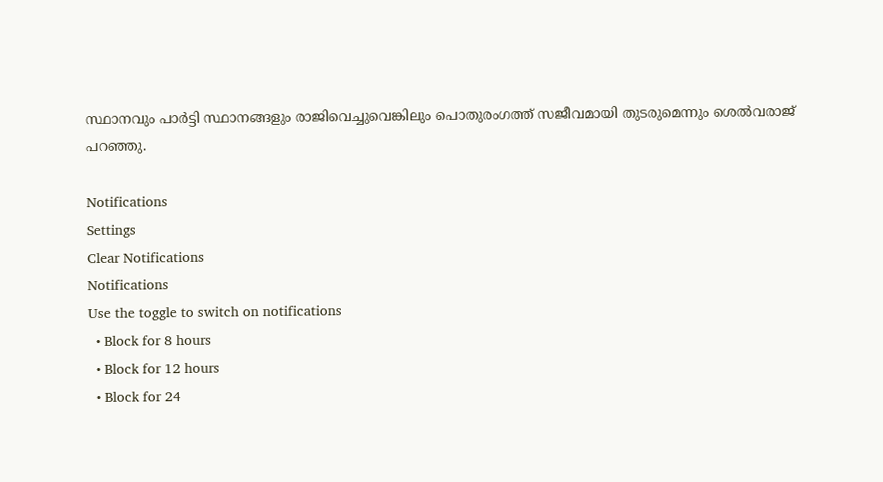സ്ഥാനവും പാര്‍ട്ടി സ്ഥാനങ്ങളും രാജിവെച്ചുവെങ്കിലും പൊതുരംഗത്ത് സജീവമായി തുടരുമെന്നും ശെല്‍വരാജ് പറഞ്ഞു.

Notifications
Settings
Clear Notifications
Notifications
Use the toggle to switch on notifications
  • Block for 8 hours
  • Block for 12 hours
  • Block for 24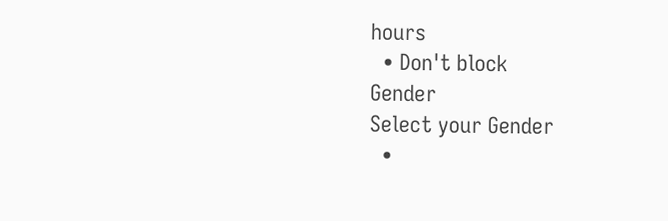hours
  • Don't block
Gender
Select your Gender
  •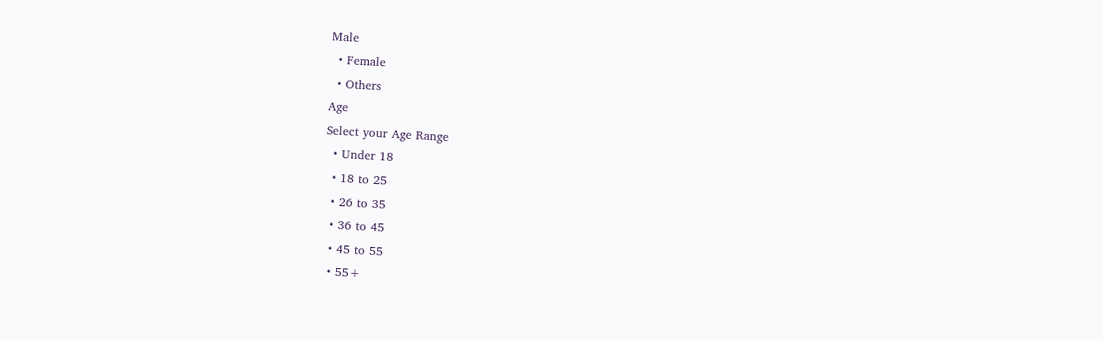Male
  • Female
  • Others
Age
Select your Age Range
  • Under 18
  • 18 to 25
  • 26 to 35
  • 36 to 45
  • 45 to 55
  • 55+